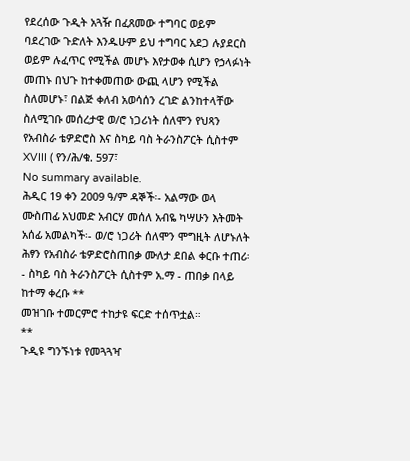የደረሰው ጉዲት አጓዥ በፈጸመው ተግባር ወይም ባደረገው ጉድለት እንዱሁም ይህ ተግባር አደጋ ሉያደርስ ወይም ሉፈጥር የሚችል መሆኑ እየታወቀ ሲሆን የኃላፉነት መጠኑ በህጉ ከተቀመጠው ውጪ ላሆን የሚችል ስለመሆኑ፣ በልጅ ቀለብ አወሳሰን ረገድ ልንከተላቸው ስለሚገቡ መሰረታዊ ወ/ሮ ነጋሪነት ሰለሞን የህጻን የአብስራ ቴዎድሮስ እና ስካይ ባስ ትራንስፖርት ሲስተም XVIII ( የን/ሕ/ቁ. 597፣
No summary available.
ሕዲር 19 ቀን 2009 ዓ/ም ዳኞች፡- አልማው ወላ ሙስጠፊ አህመድ አብርሃ መሰለ አብዬ ካሣሁን እትመት አሰፊ አመልካች፡- ወ/ሮ ነጋሪት ሰለሞን ሞግዚት ለሆኑለት ሕፃን የአብስራ ቴዎድሮስጠበቃ ሙለታ ደበል ቀርቡ ተጠሪ፡- ስካይ ባስ ትራንስፖርት ሲስተም አ.ማ - ጠበቃ በላይ ከተማ ቀረቡ **
መዝገቡ ተመርምሮ ተከታዩ ፍርድ ተሰጥቷል።
**
ጉዲዩ ግንኙነቱ የመጓጓዣ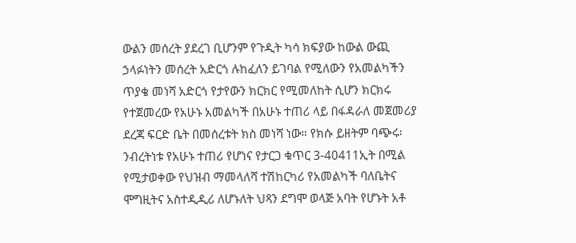ውልን መሰረት ያደረገ ቢሆንም የጉዲት ካሳ ክፍያው ከውል ውጪ ኃላፉነትን መሰረት አድርጎ ሉከፈለን ይገባል የሚለውን የአመልካችን ጥያቄ መነሻ አድርጎ የታየውን ክርክር የሚመለከት ሲሆን ክርክሩ የተጀመረው የአሁኑ አመልካች በአሁኑ ተጠሪ ላይ በፋዳራለ መጀመሪያ ደረጃ ፍርድ ቤት በመሰረቱት ክስ መነሻ ነው። የክሱ ይዘትም ባጭሩ፡ንብረትነቱ የአሁኑ ተጠሪ የሆነና የታርጋ ቁጥር 3-40411ኢት በሚል የሚታወቀው የህዝብ ማመላለሻ ተሽከርካሪ የአመልካች ባለቤትና ሞግዚትና አስተዲዲሪ ለሆኑለት ህጻን ደግሞ ወላጅ አባት የሆኑት አቶ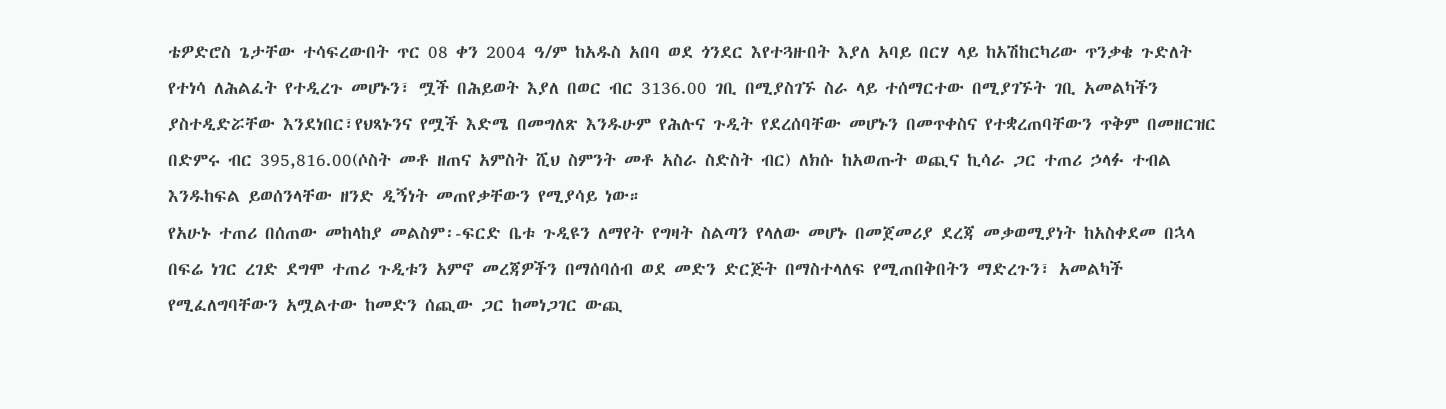ቴዎድሮስ ጌታቸው ተሳፍረውበት ጥር 08 ቀን 2004 ዓ/ም ከአዱስ አበባ ወደ ጎንደር እየተጓዙበት እያለ አባይ በርሃ ላይ ከአሽከርካሪው ጥንቃቄ ጉድለት የተነሳ ለሕልፈት የተዲረጉ መሆኑን፣ ሟች በሕይወት እያለ በወር ብር 3136.00 ገቢ በሚያስገኙ ስራ ላይ ተሰማርተው በሚያገኙት ገቢ አመልካችን ያስተዲድሯቸው እንደነበር፣የህጻኑንና የሟች እድሜ በመግለጽ እንዱሁም የሕሉና ጉዲት የደረሰባቸው መሆኑን በመጥቀስና የተቋረጠባቸውን ጥቅም በመዘርዝር በድምሩ ብር 395,816.00(ሶስት መቶ ዘጠና አምስት ሺህ ስምንት መቶ አስራ ስድስት ብር) ለክሱ ከአወጡት ወጪና ኪሳራ ጋር ተጠሪ ኃላፉ ተብል እንዱከፍል ይወሰንላቸው ዘንድ ዲኝነት መጠየቃቸውን የሚያሳይ ነው።
የአሁኑ ተጠሪ በሰጠው መከላከያ መልስም፡-ፍርድ ቤቱ ጉዲዩን ለማየት የግዛት ስልጣን የላለው መሆኑ በመጀመሪያ ደረጃ መቃወሚያነት ከአስቀደመ በኋላ በፍሬ ነገር ረገድ ደግሞ ተጠሪ ጉዲቱን አምኖ መረጃዎችን በማሰባሰብ ወደ መድን ድርጅት በማስተላለፍ የሚጠበቅበትን ማድረጉን፣ አመልካች የሚፈለግባቸውን አሟልተው ከመድን ሰጪው ጋር ከመነጋገር ውጪ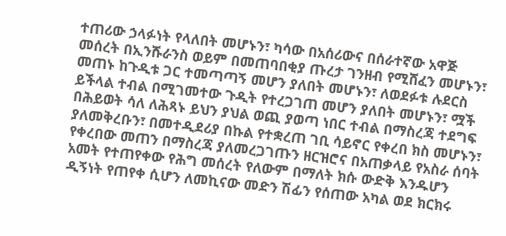ተጠሪው ኃላፉነት የላለበት መሆኑን፣ ካሳው በአሰሪውና በሰራተኛው አዋጅ መሰረት በኢንሹራንስ ወይም በመጠባበቂያ ጡረታ ገንዘብ የሚሸፈን መሆኑን፣ መጠኑ ከጉዲቱ ጋር ተመጣጣኝ መሆን ያለበት መሆኑን፣ ለወደፉቱ ሉደርስ ይችላል ተብል በሚገመተው ጉዲት የተረጋገጠ መሆን ያለበት መሆኑን፣ ሟች በሕይወት ሳለ ለሕጻኑ ይህን ያህል ወጪ ያወጣ ነበር ተብል በማስረጃ ተደግፍ ያለመቅረቡን፣ በመተዲደሪያ በኩል የተቋረጠ ገቢ ሳይኖር የቀረበ ክስ መሆኑን፣ የቀረበው መጠን በማስረጃ ያለመረጋገጡን ዘርዝሮና በአጠቃላይ የአስራ ሰባት አመት የተጠየቀው የሕግ መሰረት የለውም በማለት ክሱ ውድቅ እንዱሆን ዲኝነት የጠየቀ ሲሆን ለመኪናው መድን ሽፊን የሰጠው አካል ወደ ክርክሩ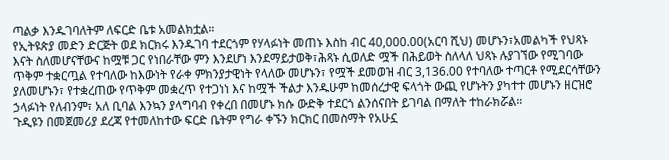ጣልቃ እንዱገባለትም ለፍርድ ቤቱ አመልክቷል።
የኢትዩጵያ መድን ድርጅት ወደ ክርክሩ እንዱገባ ተደርጎም የሃላፉነት መጠኑ እስከ ብር 40,000.00(አርባ ሺህ) መሆኑን፣አመልካች የህጻኑ እናት ስለመሆናቸውና ከሟቹ ጋር የነበራቸው ምን እንደሆነ እንደማይታወቅ፣ሕጻኑ ሲወለድ ሟች በሕይወት ስለላለ ህጻኑ ሉያገኘው የሚገባው ጥቅም ተቋርጧል የተባለው ከእውነት የራቀ ምክንያታዊነት የላለው መሆኑን፣ የሟች ደመወዝ ብር 3,136.00 የተባለው ተጣርቶ የሚደርሳቸውን ያለመሆኑን፣ የተቋረጠው የጥቅም መቋረጥ የተጋነነ እና ከሟች ችልታ እንዱሁም ከመሰረታዊ ፍላጎት ውጪ የሆኑትን ያካተተ መሆኑን ዘርዝሮ ኃላፉነት የለብንም፣ አለ ቢባል እንኳን ያላግባብ የቀረበ በመሆኑ ክሱ ውድቅ ተደርጎ ልንሰናበት ይገባል በማለት ተከራክሯል።
ጉዲዩን በመጀመሪያ ደረጃ የተመለከተው ፍርድ ቤትም የግራ ቀኙን ክርክር በመስማት የአሁኗ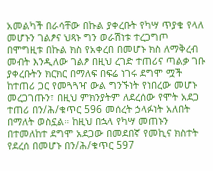አመልካች በራሳቸው በኩል ያቀረቡት የካሣ ጥያቄ የላለ መሆኑን ገልፆና ህጻኑ ግን ወራሽነቱ ተረጋግጦ በሞግዚቱ በኩል ክስ የአቀረበ በመሆኑ ክስ ለማቅረብ መብት እንዲለው ገልፆ በዚህ ረገድ ተጠሪና ጣልቃ ገቡ ያቀረቡትን ክርክር በማለፍ በፍሬ ነገሩ ደግሞ ሟች ከተጠሪ ጋር የመጓጓዣ ውል ግንኙነት የነበረው መሆኑ መረጋገጡን፣ በዚህ ምክንያትም ለደረሰው የሞት አደጋ ተጠሪ በን/ሕ/ቁጥር 596 መሰረት ኃላፉነት አለበት በማለት ወስኗል። ከዚህ በኋላ የካሣ መጠኑን በተመለከተ ደግሞ አደጋው በመደበኛ የመኪና ክስተት የደረሰ በመሆኑ በን/ሕ/ቁጥር 597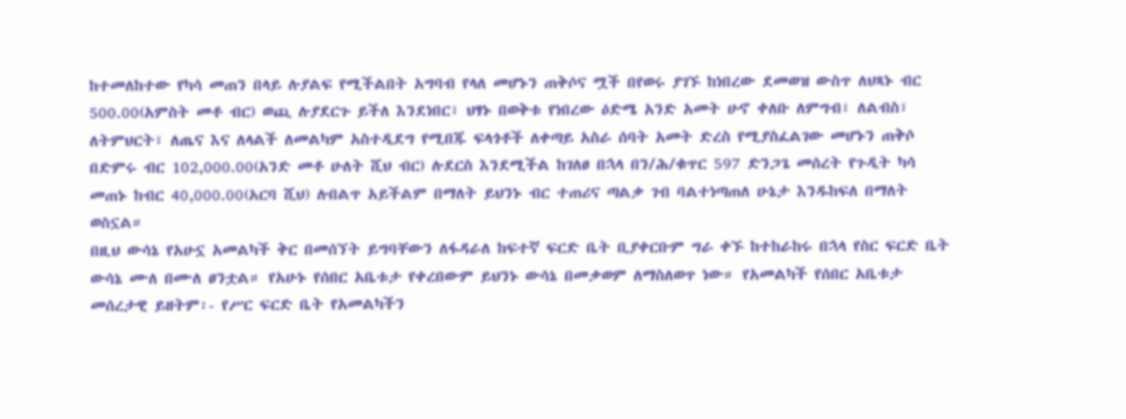ከተመለከተው የካሳ መጠን በላይ ሉያልፍ የሚችልበት አግባብ የላለ መሆኑን ጠቅሶና ሟች በየወሩ ያገኙ ከነበረው ደመወዝ ውስጥ ለህጻኑ ብር 500.00(አምስት መቶ ብር) ወጪ ሉያደርጉ ይችለ እንደነበር፣ ህፃኑ በወቅቱ የነበረው ዕድሜ አንድ አመት ሁኖ ቀለቡ ለምግብ፣ ለልብስ፣ ለትምህርት፣ ለጤና እና ለላልች ለመልካም አስተዲደግ የሚበጁ ፍላጎቶች ለቀጣይ አስራ ሰባት አመት ድረስ የሚያስፈልገው መሆኑን ጠቅሶ በድምሩ ብር 102,000.00(አንድ መቶ ሁለት ሺህ ብር) ሉደርስ እንደሚችል ከገለፀ በኋላ በን/ሕ/ቁጥር 597 ድንጋጌ መሰረት የጉዲት ካሳ መጠኑ ከብር 40,000.00(አርባ ሺህ) ሉበልጥ አይችልም በማለት ይህንኑ ብር ተጠሪና ጣልቃ ገብ ባልተነጣጠለ ሁኔታ እንዱከፍለ በማለት ወስኗል።
በዚህ ውሳኔ የአሁኗ አመልካች ቅር በመሰኘት ይግባቸውን ለፋዳራለ ከፍተኛ ፍርድ ቤት ቢያቀርቡም ግራ ቀኙ ከተከራከሩ በኋላ የስር ፍርድ ቤት ውሳኔ ሙለ በሙለ ፀንቷል። የአሁኑ የሰበር አቤቱታ የቀረበውም ይህንኑ ውሳኔ በመቃወም ለማስለወጥ ነው። የአመልካች የሰበር አቤቱታ መሰረታዊ ይዘትም፡- የሥር ፍርድ ቤት የአመልካችን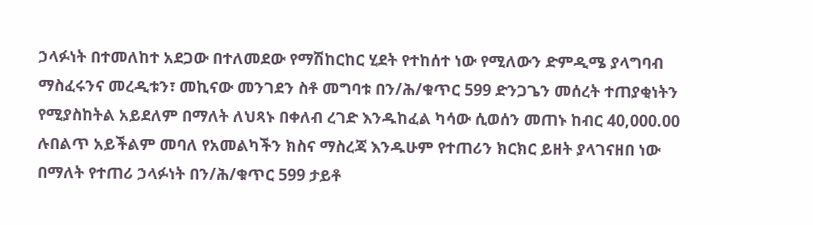ኃላፉነት በተመለከተ አደጋው በተለመደው የማሽከርከር ሂደት የተከሰተ ነው የሚለውን ድምዲሜ ያላግባብ ማስፈሩንና መረዲቱን፣ መኪናው መንገደን ስቶ መግባቱ በን/ሕ/ቁጥር 599 ድንጋጌን መሰረት ተጠያቂነትን የሚያስከትል አይደለም በማለት ለህጻኑ በቀለብ ረገድ እንዱከፈል ካሳው ሲወሰን መጠኑ ከብር 40,000.00 ሉበልጥ አይችልም መባለ የአመልካችን ክስና ማስረጃ እንዱሁም የተጠሪን ክርክር ይዘት ያላገናዘበ ነው በማለት የተጠሪ ኃላፉነት በን/ሕ/ቁጥር 599 ታይቶ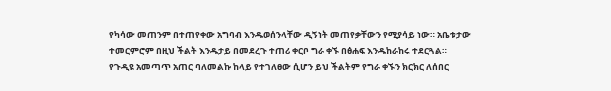የካሳው መጠንም በተጠየቀው አግባብ እንዱወሰንላቸው ዲኝነት መጠየቃቸውን የሚያሳይ ነው። አቤቱታው ተመርምሮም በዚህ ችልት እንዱታይ በመደረጉ ተጠሪ ቀርቦ ግራ ቀኙ በፅሐፍ እንዱከራከሩ ተደርጓል።
የጉዲዩ አመጣጥ አጠር ባለመልኩ ከላይ የተገለፀው ሲሆን ይህ ችልትም የግራ ቀኙን ክርክር ለሰበር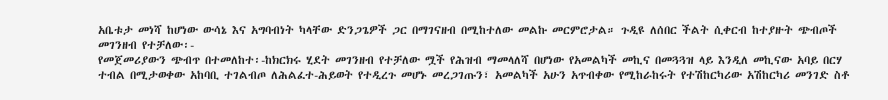አቤቱታ መነሻ ከሆነው ውሳኔ እና አግባብነት ካላቸው ድንጋጌዎች ጋር በማገናዘብ በሚከተለው መልኩ መርምሮታል። ጉዲዩ ለሰበር ችልት ሲቀርብ ከተያዙት ጭብጦች መገንዘብ የተቻለው፡-
የመጀመሪያውን ጭብጥ በተመለከተ፡-ከክርክሩ ሂደት መገንዘብ የተቻለው ሟች የሕዝብ ማመላለሻ በሆነው የአመልካች መኪና በመጓጓዝ ላይ እንዲለ መኪናው አባይ በርሃ ተብል በሚታወቀው አከባቢ ተገልብጦ ለሕልፈተ-ሕይወት የተዲረጉ መሆኑ መረጋገጡን፣ አመልካች አሁን አጥብቀው የሚከራከሩት የተሽከርካሪው አሽከርካሪ መንገድ ስቶ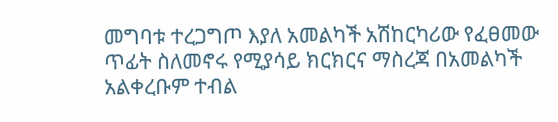መግባቱ ተረጋግጦ እያለ አመልካች አሽከርካሪው የፈፀመው ጥፊት ስለመኖሩ የሚያሳይ ክርክርና ማስረጃ በአመልካች አልቀረቡም ተብል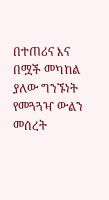በተጠሪና እና በሟች መካከል ያለው ግንኙነት የመጓጓዣ ውልን መሰረት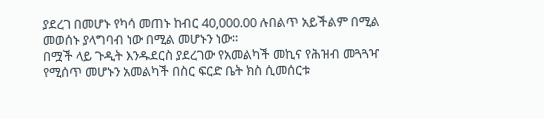ያደረገ በመሆኑ የካሳ መጠኑ ከብር 40,000.00 ሉበልጥ አይችልም በሚል መወሰኑ ያላግባብ ነው በሚል መሆኑን ነው።
በሟች ላይ ጉዲት እንዱደርስ ያደረገው የአመልካች መኪና የሕዝብ መጓጓዣ የሚሰጥ መሆኑን አመልካች በስር ፍርድ ቤት ክስ ሲመሰርቱ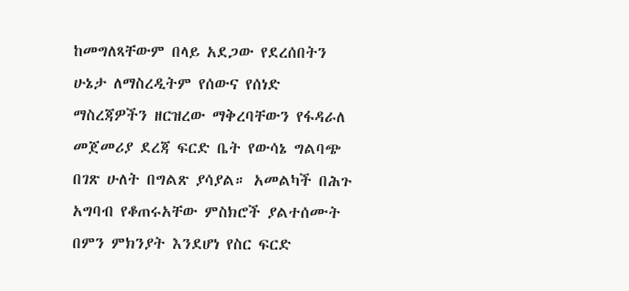ከመግለጻቸውም በላይ አደጋው የደረሰበትን ሁኔታ ለማስረዲትም የሰውና የሰነድ ማስረጃዎችን ዘርዝረው ማቅረባቸውን የፋዳራለ መጀመሪያ ደረጃ ፍርድ ቤት የውሳኔ ግልባጭ በገጽ ሁለት በግልጽ ያሳያል። አመልካች በሕጉ አግባብ የቆጠሩአቸው ምስክሮች ያልተሰሙት በምን ምክንያት እንደሆነ የስር ፍርድ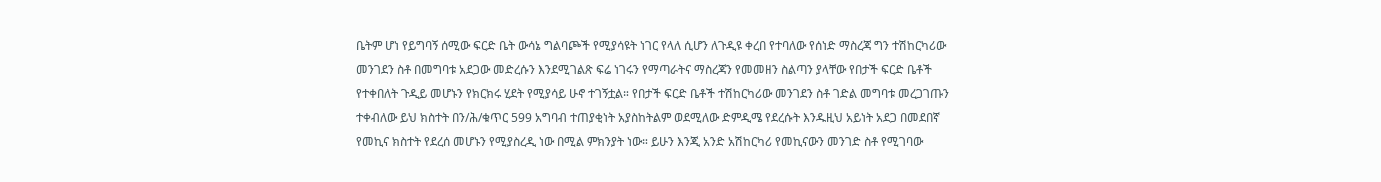ቤትም ሆነ የይግባኝ ሰሚው ፍርድ ቤት ውሳኔ ግልባጮች የሚያሳዩት ነገር የላለ ሲሆን ለጉዲዩ ቀረበ የተባለው የሰነድ ማስረጃ ግን ተሽከርካሪው መንገደን ስቶ በመግባቱ አደጋው መድረሱን እንደሚገልጽ ፍሬ ነገሩን የማጣራትና ማስረጃን የመመዘን ስልጣን ያላቸው የበታች ፍርድ ቤቶች የተቀበለት ጉዲይ መሆኑን የክርክሩ ሂደት የሚያሳይ ሁኖ ተገኝቷል። የበታች ፍርድ ቤቶች ተሽከርካሪው መንገደን ስቶ ገድል መግባቱ መረጋገጡን ተቀብለው ይህ ክስተት በን/ሕ/ቁጥር 599 አግባብ ተጠያቂነት አያስከትልም ወደሚለው ድምዲሜ የደረሱት እንዱዚህ አይነት አደጋ በመደበኛ የመኪና ክስተት የደረሰ መሆኑን የሚያስረዲ ነው በሚል ምክንያት ነው። ይሁን እንጂ አንድ አሽከርካሪ የመኪናውን መንገድ ስቶ የሚገባው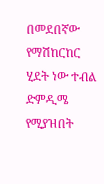በመደበኛው የማሽከርከር ሂደት ነው ተብል ድምዲሜ የሚያዝበት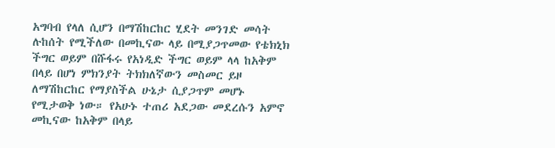አግባብ የላለ ሲሆን በማሽከርከር ሂደት መንገድ መሳት ሉከሰት የሚችለው በመኪናው ላይ በሚያጋጥመው የቴክኒክ ችግር ወይም በሹፋሩ የአነዲድ ችግር ወይም ላላ ከአቅም በላይ በሆነ ምክንያት ትክክለኛውን መስመር ይዞ ለማሽከርከር የማያስችል ሁኔታ ሲያጋጥም መሆኑ የሚታወቅ ነው። የአሁኑ ተጠሪ አደጋው መደረሱን አምኖ መኪናው ከአቅም በላይ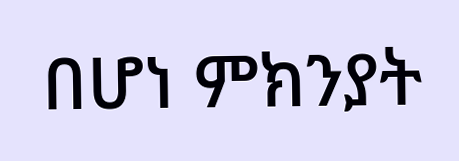በሆነ ምክንያት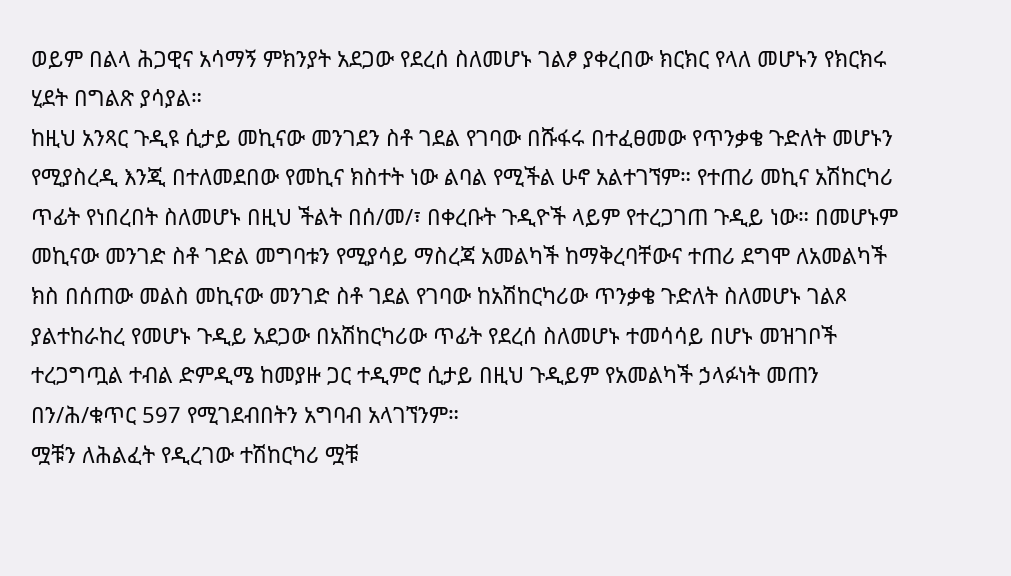ወይም በልላ ሕጋዊና አሳማኝ ምክንያት አደጋው የደረሰ ስለመሆኑ ገልፆ ያቀረበው ክርክር የላለ መሆኑን የክርክሩ ሂደት በግልጽ ያሳያል።
ከዚህ አንጻር ጉዲዩ ሲታይ መኪናው መንገደን ስቶ ገደል የገባው በሹፋሩ በተፈፀመው የጥንቃቄ ጉድለት መሆኑን የሚያስረዲ እንጂ በተለመደበው የመኪና ክስተት ነው ልባል የሚችል ሁኖ አልተገኘም። የተጠሪ መኪና አሽከርካሪ ጥፊት የነበረበት ስለመሆኑ በዚህ ችልት በሰ/መ/፣ በቀረቡት ጉዲዮች ላይም የተረጋገጠ ጉዲይ ነው። በመሆኑም መኪናው መንገድ ስቶ ገድል መግባቱን የሚያሳይ ማስረጃ አመልካች ከማቅረባቸውና ተጠሪ ደግሞ ለአመልካች ክስ በሰጠው መልስ መኪናው መንገድ ስቶ ገደል የገባው ከአሽከርካሪው ጥንቃቄ ጉድለት ስለመሆኑ ገልጾ ያልተከራከረ የመሆኑ ጉዲይ አደጋው በአሽከርካሪው ጥፊት የደረሰ ስለመሆኑ ተመሳሳይ በሆኑ መዝገቦች ተረጋግጧል ተብል ድምዲሜ ከመያዙ ጋር ተዲምሮ ሲታይ በዚህ ጉዲይም የአመልካች ኃላፉነት መጠን በን/ሕ/ቁጥር 597 የሚገደብበትን አግባብ አላገኘንም።
ሟቹን ለሕልፈት የዲረገው ተሽከርካሪ ሟቹ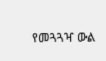የመጓጓዣ ውል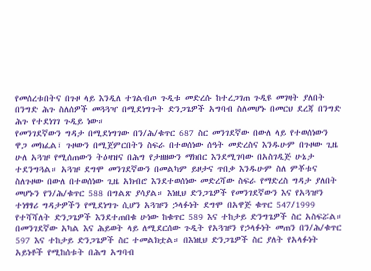የመሰረቱበትና በጉዞ ላይ እንዲለ ተገልብጦ ጉዲቱ መድረሱ ከተረጋገጠ ጉዲዩ መገዛት ያለበት በንግድ ሕጉ ስለሰዎች መጓጓዣ በሚደነግጉት ድንጋጌዎች አግባብ ስለመሆኑ በመርህ ደረጃ በንግድ ሕጉ የተደነገገ ጉዲይ ነው።
የመንገደኛውን ግዳታ በሚደነግገው በን/ሕ/ቁጥር 687 ስር መንገደኛው በውለ ላይ የተወሰነውን ዋጋ መክፈል፣ ጉዞውን በሚጀምርበትን ስፍራ በተወሰነው ሰዓት መድረስና እንዱሁም በጉዞው ጊዜ ሁለ አጓዡ የሚሰጠውን ትዕዛዝና በሕግ የታዘዘውን ማክበር እንደሚገባው በአስገዲጅ ሁኔታ ተደንግጓል። አጓዡ ደግሞ መንገደኛውን በመልካም ይዞታና ጥበቃ እንዱሁም ስለ ምቾቱና ስለጉዞው በውለ በተወሰነው ጊዜ አክብሮ እንደተወሰነው መድረሻው ስፍራ የማድረስ ግዳታ ያለበት መሆኑን የን/ሕ/ቁጥር 588 በግልጽ ያሳያል። እነዚህ ድንጋጌዎች የመንገደኛውን እና የአጓዡን ተነፃፃሪ ግዳታዎችን የሚደነግጉ ሲሆን አጓዡን ኃላፉነት ደግሞ በአዋጅ ቁጥር 547/1999 የተሻሻለት ድንጋጌዎች እንደተጠበቁ ሁነው ከቁጥር 589 እና ተከታይ ድንግጌዎች ስር አስፍሯል።
በመንገደኛው አካል እና ሕይወት ላይ ለሚደርሰው ጉዲት የአጓዡን የኃላፉነት መጠን በን/ሕ/ቁጥር 597 እና ተከታይ ድንጋጌዎች ስር ተመልክቷል። በእነዚህ ድንጋጌዎች ስር ያለት የአላፉነት አይነቶች የሚከሰቱት በሕግ አግባብ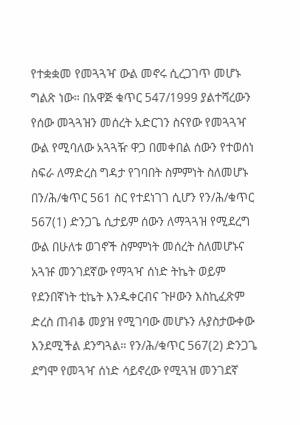የተቋቋመ የመጓጓዣ ውል መኖሩ ሲረጋገጥ መሆኑ ግልጽ ነው። በአዋጅ ቁጥር 547/1999 ያልተሻረውን የሰው መጓጓዝን መሰረት አድርገን ስናየው የመጓጓዣ ውል የሚባለው አጓጓዥ ዋጋ በመቀበል ሰውን የተወሰነ ስፍራ ለማድረስ ግዳታ የገባበት ስምምነት ስለመሆኑ በን/ሕ/ቁጥር 561 ስር የተደነገገ ሲሆን የን/ሕ/ቁጥር 567(1) ድንጋጌ ሲታይም ሰውን ለማጓጓዝ የሚደረግ ውል በሁለቱ ወገኖች ስምምነት መሰረት ስለመሆኑና አጓዡ መንገደኛው የማጓዣ ሰነድ ትኬት ወይም የደንበኛነት ቲኬት እንዱቀርብና ጉዞውን እስኪፈጽም ድረስ ጠብቆ መያዝ የሚገባው መሆኑን ሉያስታውቀው እንደሚችል ደንግጓል። የን/ሕ/ቁጥር 567(2) ድንጋጌ ደግሞ የመጓዣ ሰነድ ሳይኖረው የሚጓዝ መንገደኛ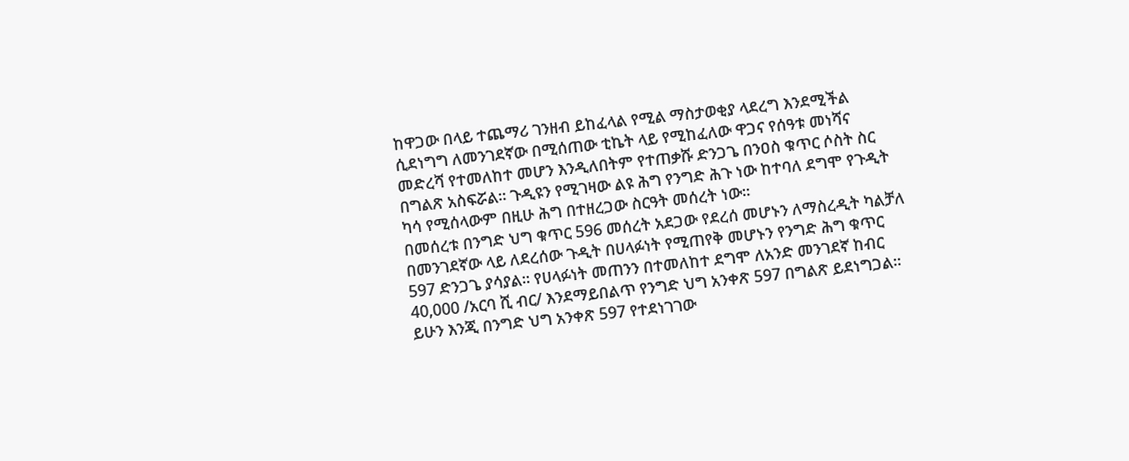ከዋጋው በላይ ተጨማሪ ገንዘብ ይከፈላል የሚል ማስታወቂያ ላደረግ እንደሚችል ሲደነግግ ለመንገደኛው በሚሰጠው ቲኬት ላይ የሚከፈለው ዋጋና የሰዓቱ መነሻና መድረሻ የተመለከተ መሆን እንዲለበትም የተጠቃሹ ድንጋጌ በንዐስ ቁጥር ሶስት ስር በግልጽ አስፍሯል። ጉዲዩን የሚገዛው ልዩ ሕግ የንግድ ሕጉ ነው ከተባለ ደግሞ የጉዲት ካሳ የሚሰላውም በዚሁ ሕግ በተዘረጋው ስርዓት መሰረት ነው።
በመሰረቱ በንግድ ህግ ቁጥር 596 መሰረት አደጋው የደረሰ መሆኑን ለማስረዲት ካልቻለ በመንገደኛው ላይ ለደረሰው ጉዲት በሀላፉነት የሚጠየቅ መሆኑን የንግድ ሕግ ቁጥር 597 ድንጋጌ ያሳያል። የሀላፉነት መጠንን በተመለከተ ደግሞ ለአንድ መንገደኛ ከብር 40,000 /አርባ ሺ ብር/ እንደማይበልጥ የንግድ ህግ አንቀጽ 597 በግልጽ ይደነግጋል። ይሁን እንጂ በንግድ ህግ አንቀጽ 597 የተደነገገው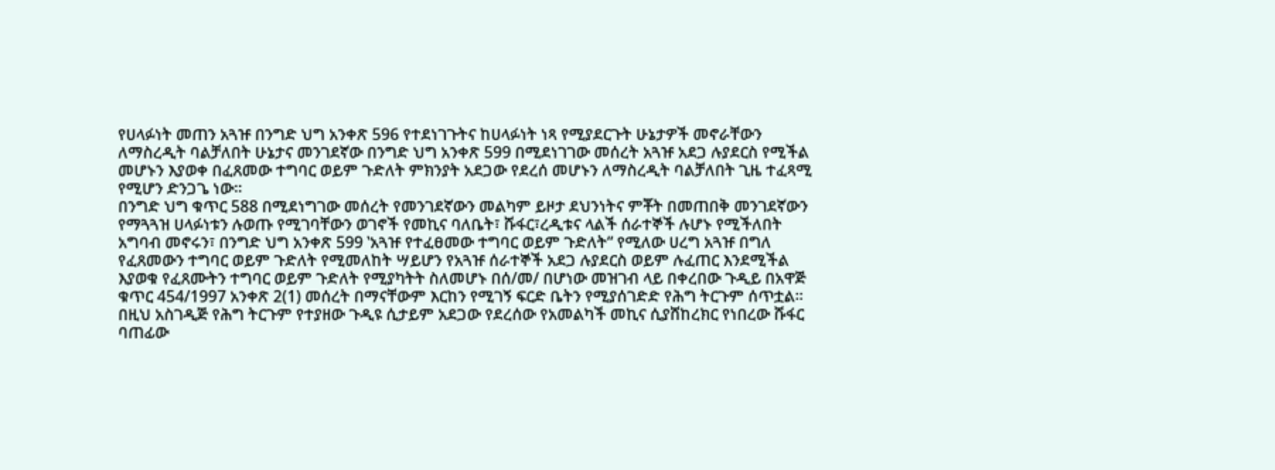የሀላፉነት መጠን አጓዡ በንግድ ህግ አንቀጽ 596 የተደነገጉትና ከሀላፉነት ነጻ የሚያደርጉት ሁኔታዎች መኖራቸውን ለማስረዲት ባልቻለበት ሁኔታና መንገደኛው በንግድ ህግ አንቀጽ 599 በሚደነገገው መሰረት አጓዡ አደጋ ሉያደርስ የሚችል መሆኑን እያወቀ በፈጸመው ተግባር ወይም ጉድለት ምክንያት አደጋው የደረሰ መሆኑን ለማስረዲት ባልቻለበት ጊዜ ተፈጻሚ የሚሆን ድንጋጌ ነው።
በንግድ ህግ ቁጥር 588 በሚደነግገው መሰረት የመንገደኛውን መልካም ይዞታ ደህንነትና ምቾት በመጠበቅ መንገደኛውን የማጓጓዝ ሀላፉነቱን ሉወጡ የሚገባቸውን ወገኖች የመኪና ባለቤት፣ ሹፋር፣ረዲቱና ላልች ሰራተኞች ሉሆኑ የሚችለበት አግባብ መኖሩን፣ በንግድ ህግ አንቀጽ 599 ‛አጓዡ የተፈፀመው ተግባር ወይም ጉድለት“ የሚለው ሀረግ አጓዡ በግለ የፈጸመውን ተግባር ወይም ጉድለት የሚመለከት ሣይሆን የአጓዡ ሰራተኞች አደጋ ሉያደርስ ወይም ሉፈጠር እንደሚችል እያወቁ የፈጸሙትን ተግባር ወይም ጉድለት የሚያካትት ስለመሆኑ በሰ/መ/ በሆነው መዝገብ ላይ በቀረበው ጉዲይ በአዋጅ ቁጥር 454/1997 አንቀጽ 2(1) መሰረት በማናቸውም እርከን የሚገኝ ፍርድ ቤትን የሚያሰገድድ የሕግ ትርጉም ሰጥቷል። በዚህ አስገዲጅ የሕግ ትርጉም የተያዘው ጉዲዩ ሲታይም አደጋው የደረሰው የአመልካች መኪና ሲያሸከረክር የነበረው ሹፋር ባጠፊው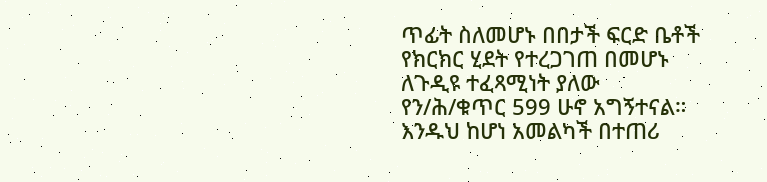ጥፊት ስለመሆኑ በበታች ፍርድ ቤቶች የክርክር ሂደት የተረጋገጠ በመሆኑ ለጉዲዩ ተፈጻሚነት ያለው የን/ሕ/ቁጥር 599 ሁኖ አግኝተናል። እንዱህ ከሆነ አመልካች በተጠሪ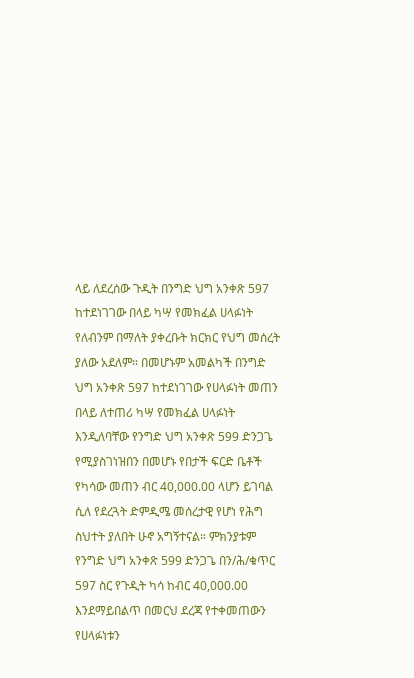ላይ ለደረሰው ጉዲት በንግድ ህግ አንቀጽ 597 ከተደነገገው በላይ ካሣ የመክፈል ሀላፉነት የለብንም በማለት ያቀረቡት ክርክር የህግ መሰረት ያለው አደለም። በመሆኑም አመልካች በንግድ ህግ አንቀጽ 597 ከተደነገገው የሀላፉነት መጠን በላይ ለተጠሪ ካሣ የመክፈል ሀላፉነት እንዲለባቸው የንግድ ህግ አንቀጽ 599 ድንጋጌ የሚያስገነዝበን በመሆኑ የበታች ፍርድ ቤቶች የካሳው መጠን ብር 40,000.00 ላሆን ይገባል ሲለ የደረጓት ድምዲሜ መሰረታዊ የሆነ የሕግ ስህተት ያለበት ሁኖ አግኝተናል። ምክንያቱም የንግድ ህግ አንቀጽ 599 ድንጋጌ በን/ሕ/ቁጥር 597 ስር የጉዲት ካሳ ከብር 40,000.00 እንደማይበልጥ በመርህ ደረጃ የተቀመጠውን የሀላፉነቱን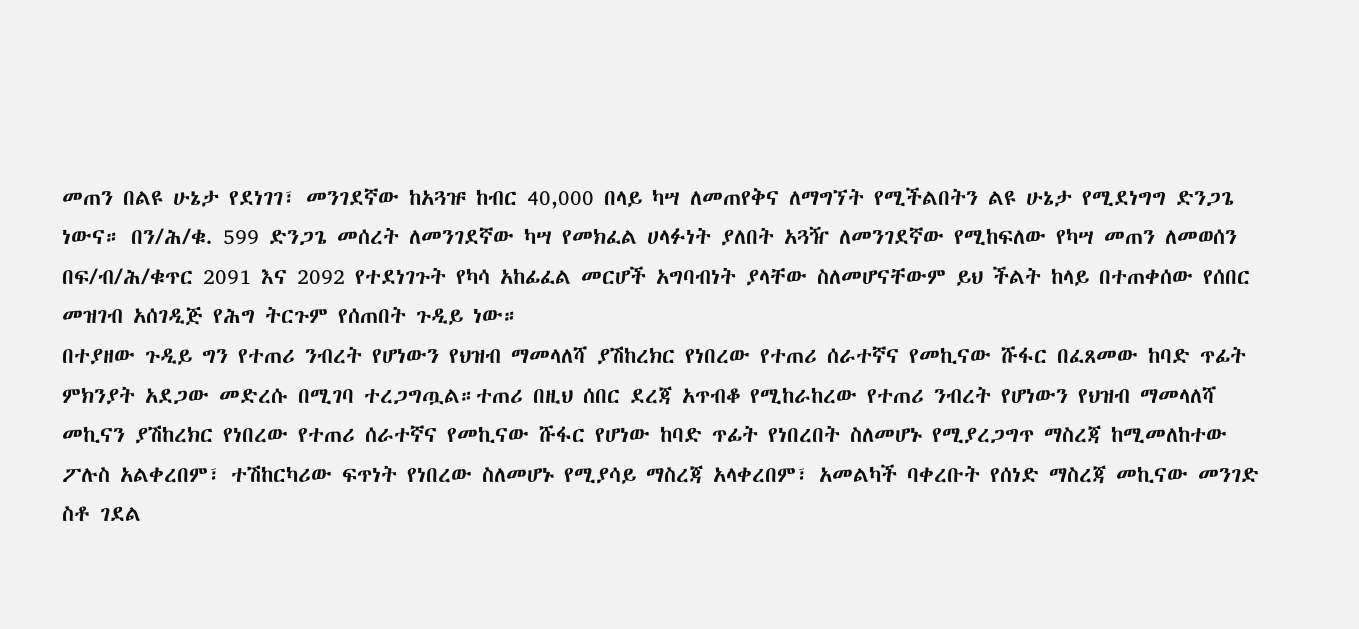መጠን በልዩ ሁኔታ የደነገገ፣ መንገደኛው ከአጓዡ ከብር 40,000 በላይ ካሣ ለመጠየቅና ለማግኘት የሚችልበትን ልዩ ሁኔታ የሚደነግግ ድንጋጌ ነውና። በን/ሕ/ቁ. 599 ድንጋጌ መሰረት ለመንገደኛው ካሣ የመክፈል ሀላፉነት ያለበት አጓዥ ለመንገደኛው የሚከፍለው የካሣ መጠን ለመወሰን በፍ/ብ/ሕ/ቁጥር 2091 እና 2092 የተደነገጉት የካሳ አከፊፈል መርሆች አግባብነት ያላቸው ስለመሆናቸውም ይህ ችልት ከላይ በተጠቀሰው የሰበር መዝገብ አሰገዲጅ የሕግ ትርጉም የሰጠበት ጉዲይ ነው።
በተያዘው ጉዲይ ግን የተጠሪ ንብረት የሆነውን የህዝብ ማመላለሻ ያሽከረክር የነበረው የተጠሪ ሰራተኛና የመኪናው ሹፋር በፈጸመው ከባድ ጥፊት ምክንያት አደጋው መድረሱ በሚገባ ተረጋግጧል።ተጠሪ በዚህ ሰበር ደረጃ አጥብቆ የሚከራከረው የተጠሪ ንብረት የሆነውን የህዝብ ማመላለሻ መኪናን ያሽከረክር የነበረው የተጠሪ ሰራተኛና የመኪናው ሹፋር የሆነው ከባድ ጥፊት የነበረበት ስለመሆኑ የሚያረጋግጥ ማስረጃ ከሚመለከተው ፖሉስ አልቀረበም፣ ተሽከርካሪው ፍጥነት የነበረው ስለመሆኑ የሚያሳይ ማስረጃ አላቀረበም፣ አመልካች ባቀረቡት የሰነድ ማስረጃ መኪናው መንገድ ስቶ ገደል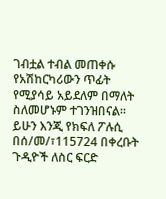ገብቷል ተብል መጠቀሱ የአሽከርካሪውን ጥፊት የሚያሳይ አይደለም በማለት ስለመሆኑም ተገንዝበናል።
ይሁን እንጂ የክፍለ ፖሉሲ በሰ/መ/፣115724 በቀረቡት ጉዲዮች ለስር ፍርድ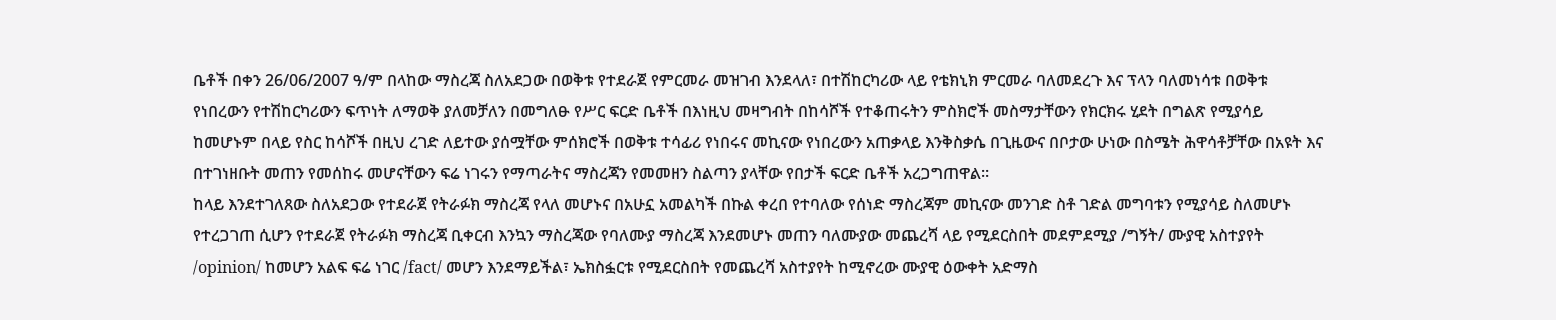ቤቶች በቀን 26/06/2007 ዓ/ም በላከው ማስረጃ ስለአደጋው በወቅቱ የተደራጀ የምርመራ መዝገብ እንደላለ፣ በተሽከርካሪው ላይ የቴክኒክ ምርመራ ባለመደረጉ እና ፕላን ባለመነሳቱ በወቅቱ የነበረውን የተሽከርካሪውን ፍጥነት ለማወቅ ያለመቻለን በመግለፁ የሥር ፍርድ ቤቶች በእነዚህ መዛግብት በከሳሾች የተቆጠሩትን ምስክሮች መስማታቸውን የክርክሩ ሂደት በግልጽ የሚያሳይ ከመሆኑም በላይ የስር ከሳሾች በዚህ ረገድ ለይተው ያሰሟቸው ምሰክሮች በወቅቱ ተሳፊሪ የነበሩና መኪናው የነበረውን አጠቃላይ እንቅስቃሴ በጊዜውና በቦታው ሁነው በስሜት ሕዋሳቶቻቸው በአዩት እና በተገነዘቡት መጠን የመሰከሩ መሆናቸውን ፍሬ ነገሩን የማጣራትና ማስረጃን የመመዘን ስልጣን ያላቸው የበታች ፍርድ ቤቶች አረጋግጠዋል።
ከላይ እንደተገለጸው ስለአደጋው የተደራጀ የትራፉክ ማስረጃ የላለ መሆኑና በአሁኗ አመልካች በኩል ቀረበ የተባለው የሰነድ ማስረጃም መኪናው መንገድ ስቶ ገድል መግባቱን የሚያሳይ ስለመሆኑ የተረጋገጠ ሲሆን የተደራጀ የትራፉክ ማስረጃ ቢቀርብ እንኳን ማስረጃው የባለሙያ ማስረጃ እንደመሆኑ መጠን ባለሙያው መጨረሻ ላይ የሚደርስበት መደምደሚያ /ግኝት/ ሙያዊ አስተያየት /opinion/ ከመሆን አልፍ ፍሬ ነገር /fact/ መሆን እንደማይችል፣ ኤክስፏርቱ የሚደርስበት የመጨረሻ አስተያየት ከሚኖረው ሙያዊ ዕውቀት አድማስ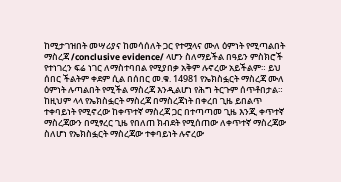ከሚታገዝበት መሣሪያና ከመሳሰለት ጋር የተሟላና ሙለ ዕምነት የሚጣልበት ማስረጃ /conclusive evidence/ ላሆን ስለማይችል በዓይን ምስክሮች የተነገረን ፍሬ ነገር ለማስተባበል የሚያበቃ አቅም ሉኖረው አይችልም። ይህ ሰበር ችልትም ቀደም ሲል በሰበር መ.ቁ. 14981 የኤክስፏርት ማስረጃ ሙለ ዕምነት ሉጣልበት የሚችል ማስረጃ እንዲልሆነ የሕግ ትርጉም ሰጥቶበታል። ከዚህም ላላ የኤክስፏርት ማስረጃ በማስረጃነት በቀረበ ጊዜ ይበልጥ ተቀባይነት የሚኖረው ከቀጥተኛ ማስረጃ ጋር በተጣጣመ ጊዜ እንጂ ቀጥተኛ ማስረጃውን በሚፃረር ጊዜ የበለጠ ክብደት የሚሰጠው ለቀጥተኛ ማስረጃው ስለሆነ የኤክስፏርት ማስረጃው ተቀባይነት ሉኖረው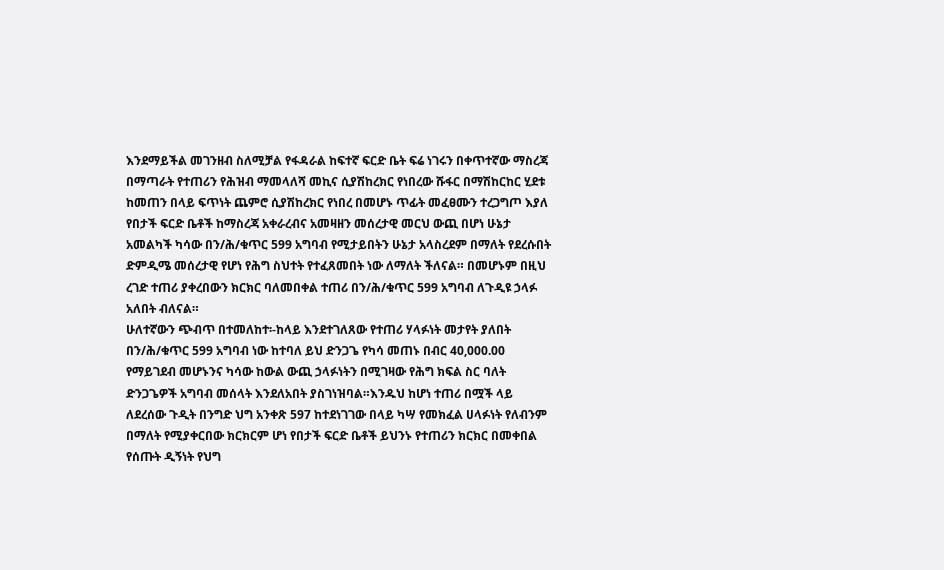እንደማይችል መገንዘብ ስለሚቻል የፋዳራል ከፍተኛ ፍርድ ቤት ፍሬ ነገሩን በቀጥተኛው ማስረጃ በማጣራት የተጠሪን የሕዝብ ማመላለሻ መኪና ሲያሽከረክር የነበረው ሹፋር በማሽከርከር ሂደቱ ከመጠን በላይ ፍጥነት ጨምሮ ሲያሽከረክር የነበረ በመሆኑ ጥፊት መፈፀሙን ተረጋግጦ እያለ የበታች ፍርድ ቤቶች ከማስረጃ አቀራረብና አመዛዘን መሰረታዊ መርህ ውጪ በሆነ ሁኔታ አመልካች ካሳው በን/ሕ/ቁጥር 599 አግባብ የሚታይበትን ሁኔታ አላስረደም በማለት የደረሱበት ድምዲሜ መሰረታዊ የሆነ የሕግ ስህተት የተፈጸመበት ነው ለማለት ችለናል። በመሆኑም በዚህ ረገድ ተጠሪ ያቀረበውን ክርክር ባለመበቀል ተጠሪ በን/ሕ/ቁጥር 599 አግባብ ለጉዲዩ ኃላፉ አለበት ብለናል።
ሁለተኛውን ጭብጥ በተመለከተ፡-ከላይ እንደተገለጸው የተጠሪ ሃላፉነት መታየት ያለበት በን/ሕ/ቁጥር 599 አግባብ ነው ከተባለ ይህ ድንጋጌ የካሳ መጠኑ በብር 40,000.00 የማይገደብ መሆኑንና ካሳው ከውል ውጪ ኃላፉነትን በሚገዛው የሕግ ክፍል ስር ባለት ድንጋጌዎች አግባብ መሰላት እንደለአበት ያስገነዝባል።እንዱህ ከሆነ ተጠሪ በሟች ላይ ለደረሰው ጉዲት በንግድ ህግ አንቀጽ 597 ከተደነገገው በላይ ካሣ የመክፈል ሀላፉነት የለብንም በማለት የሚያቀርበው ክርክርም ሆነ የበታች ፍርድ ቤቶች ይህንኑ የተጠሪን ክርክር በመቀበል የሰጡት ዲኝነት የህግ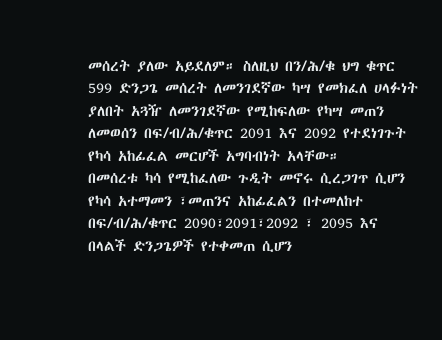መሰረት ያለው አይደለም። ስለዚህ በን/ሕ/ቁ ህግ ቁጥር 599 ድንጋጌ መሰረት ለመንገደኛው ካሣ የመክፈለ ሀላፉነት ያለበት አጓዥ ለመንገደኛው የሚከፍለው የካሣ መጠን ለመወሰን በፍ/ብ/ሕ/ቁጥር 2091 እና 2092 የተደነገጉት የካሳ አከፊፈል መርሆች አግባብነት አላቸው።
በመሰረቱ ካሳ የሚከፈለው ጉዲት መኖሩ ሲረጋገጥ ሲሆን የካሳ አተማመን ፣መጠንና አከፊፈልን በተመለከተ በፍ/ብ/ሕ/ቁጥር 2090፣2091፣2092 ፣ 2095 እና በላልች ድንጋጌዎች የተቀመጠ ሲሆን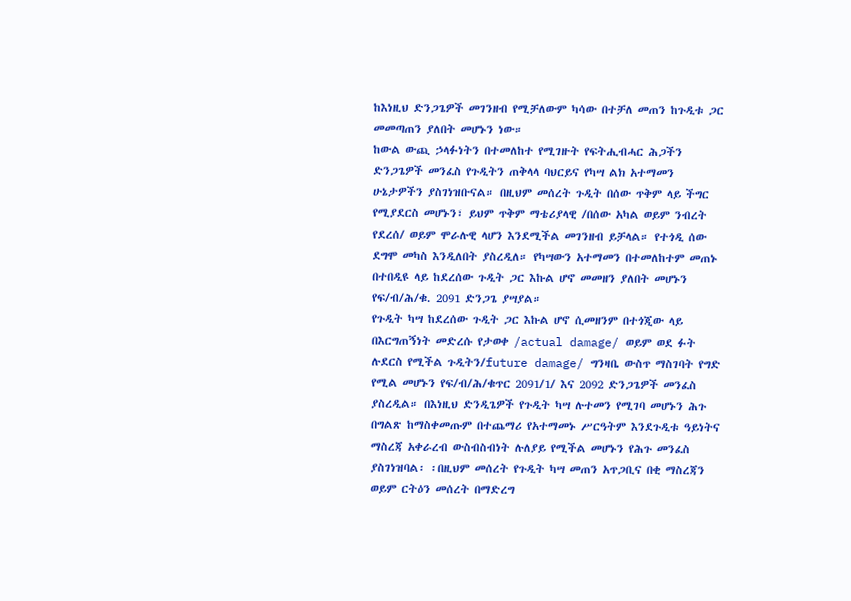ከእነዚህ ድንጋጌዎች መገንዘብ የሚቻለውም ካሳው በተቻለ መጠን ከጉዲቱ ጋር መመጣጠን ያለበት መሆኑን ነው።
ከውል ውጪ ኃላፉነትን በተመለከተ የሚገዙት የፍትሒብሓር ሕጋችን ድንጋጌዎች መንፈስ የጉዲትን ጠቅላላ ባህርይና የካሣ ልክ አተማመን ሁኔታዎችን ያስገነዝቡናል። በዚህም መሰረት ጉዲት በሰው ጥቅም ላይ ችግር የሚያደርስ መሆኑን፣ ይህም ጥቅም ማቴሪያላዊ /በሰው አካል ወይም ንብረት የደረሰ/ ወይም ሞራሉዊ ላሆን እንደሚችል መገንዘብ ይቻላል። የተጎዲ ሰው ደግሞ መካስ እንዲለበት ያስረዲለ። የካሣውን አተማመን በተመለከተም መጠኑ በተበዲዩ ላይ ከደረሰው ጉዲት ጋር እኩል ሆኖ መመዘን ያለበት መሆኑን የፍ/ብ/ሕ/ቁ. 2091 ድንጋጌ ያሣያል።
የጉዲት ካሣ ከደረሰው ጉዲት ጋር እኩል ሆኖ ሲመዘንም በተጎጂው ላይ በእርግጠኝነት መድረሱ የታወቀ /actual damage/ ወይም ወደ ፉት ሉደርስ የሚችል ጉዲትን/future damage/ ግንዛቤ ውስጥ ማስገባት የግድ የሚል መሆኑን የፍ/ብ/ሕ/ቁጥር 2091/1/ እና 2092 ድንጋጌዎች መንፈስ ያስረዲል። በእነዚህ ድንዲጌዎች የጉዲት ካሣ ሉተመን የሚገባ መሆኑን ሕጉ በግልጽ ከማስቀመጡም በተጨማሪ የአተማመኑ ሥርዓትም እንደጉዲቱ ዓይነትና ማስረጃ አቀራረብ ውስብስብነት ሉለያይ የሚችል መሆኑን የሕጉ መንፈስ ያስገነዝባል፡ ፡በዚህም መሰረት የጉዲት ካሣ መጠን አጥጋቢና በቂ ማስረጃን ወይም ርትዕን መሰረት በማድረግ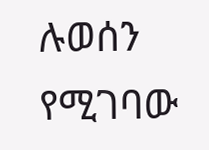ሉወሰን የሚገባው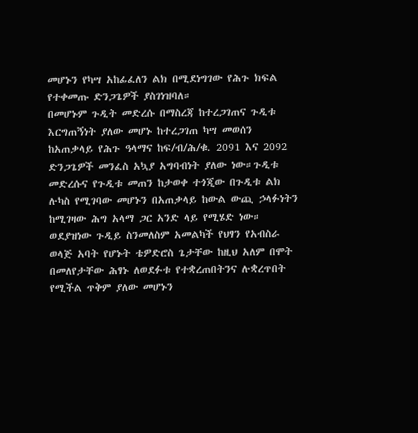መሆኑን የካሣ አከፊፈለን ልክ በሚደነግገው የሕጉ ክፍል የተቀመጡ ድንጋጌዎች ያስገነዝባለ።
በመሆኑም ጉዲት መድረሱ በማስረጃ ከተረጋገጠና ጉዲቱ እርግጠኝነት ያለው መሆኑ ከተረጋገጠ ካሣ መወሰን ከአጠቃላይ የሕጉ ዓላማና ከፍ/ብ/ሕ/ቁ. 2091 እና 2092 ድንጋጌዎች መንፈስ አኳያ አግባብነት ያለው ነው።ጉዲቱ መድረሱና የጉዲቱ መጠን ከታወቀ ተጎጂው በጉዲቱ ልክ ሉካስ የሚገባው መሆኑን በአጠቃላይ ከውል ውጪ ኃላፉነትን ከሚገዛው ሕግ አላማ ጋር አንድ ላይ የሚሄድ ነው። ወደያዝነው ጉዲይ ስንመለስም አመልካች የህፃን የአብስራ ወላጅ አባት የሆኑት ቴዎድሮስ ጌታቸው ከዚህ አለም በሞት በመለየታቸው ሕፃኑ ለወደፉቱ የተቋረጠበትንና ሉቋረጥበት የሚችል ጥቅም ያለው መሆኑን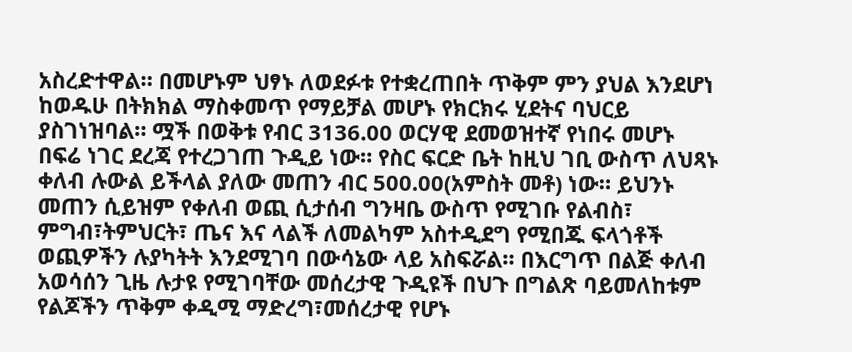አስረድተዋል። በመሆኑም ህፃኑ ለወደፉቱ የተቋረጠበት ጥቅም ምን ያህል እንደሆነ ከወዱሁ በትክክል ማስቀመጥ የማይቻል መሆኑ የክርክሩ ሂደትና ባህርይ ያስገነዝባል። ሟች በወቅቱ የብር 3136.00 ወርሃዊ ደመወዝተኛ የነበሩ መሆኑ በፍሬ ነገር ደረጃ የተረጋገጠ ጉዲይ ነው። የስር ፍርድ ቤት ከዚህ ገቢ ውስጥ ለህጻኑ ቀለብ ሉውል ይችላል ያለው መጠን ብር 500.00(አምስት መቶ) ነው። ይህንኑ መጠን ሲይዝም የቀለብ ወጪ ሲታሰብ ግንዛቤ ውስጥ የሚገቡ የልብስ፣ ምግብ፣ትምህርት፣ ጤና እና ላልች ለመልካም አስተዲደግ የሚበጁ ፍላጎቶች ወጪዎችን ሉያካትት እንደሚገባ በውሳኔው ላይ አስፍሯል። በእርግጥ በልጅ ቀለብ አወሳሰን ጊዜ ሉታዩ የሚገባቸው መሰረታዊ ጉዲዩች በህጉ በግልጽ ባይመለከቱም የልጆችን ጥቅም ቀዲሚ ማድረግ፣መሰረታዊ የሆኑ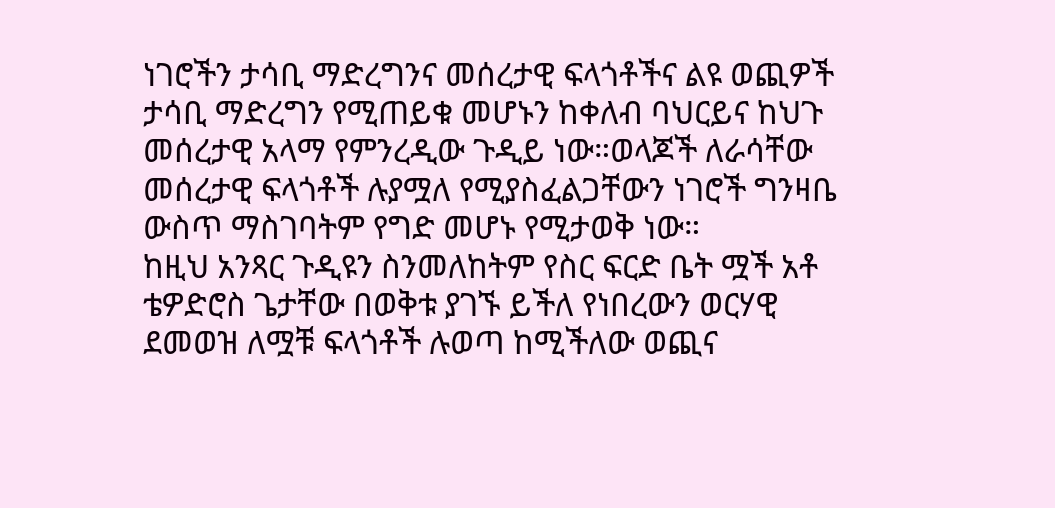ነገሮችን ታሳቢ ማድረግንና መሰረታዊ ፍላጎቶችና ልዩ ወጪዎች ታሳቢ ማድረግን የሚጠይቁ መሆኑን ከቀለብ ባህርይና ከህጉ መሰረታዊ አላማ የምንረዲው ጉዲይ ነው።ወላጆች ለራሳቸው መሰረታዊ ፍላጎቶች ሉያሟለ የሚያስፈልጋቸውን ነገሮች ግንዛቤ ውስጥ ማስገባትም የግድ መሆኑ የሚታወቅ ነው።
ከዚህ አንጻር ጉዲዩን ስንመለከትም የስር ፍርድ ቤት ሟች አቶ ቴዎድሮስ ጌታቸው በወቅቱ ያገኙ ይችለ የነበረውን ወርሃዊ ደመወዝ ለሟቹ ፍላጎቶች ሉወጣ ከሚችለው ወጪና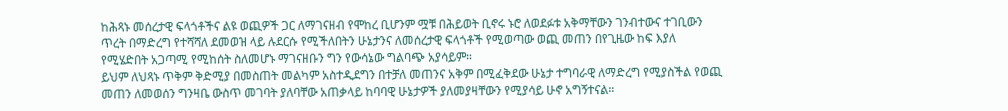ከሕጻኑ መሰረታዊ ፍላጎቶችና ልዩ ወጪዎች ጋር ለማገናዘብ የሞከረ ቢሆንም ሟቹ በሕይወት ቢኖሩ ኑሮ ለወደፉቱ አቅማቸውን ገንብተውና ተገቢውን ጥረት በማድረግ የተሻሻለ ደመወዝ ላይ ሉደርሱ የሚችለበትን ሁኔታንና ለመሰረታዊ ፍላጎቶች የሚወጣው ወጪ መጠን በየጊዜው ከፍ እያለ የሚሄድበት አጋጣሚ የሚከሰት ስለመሆኑ ማገናዘቡን ግን የውሳኔው ግልባጭ አያሳይም።
ይህም ለህጻኑ ጥቅም ቅድሚያ በመስጠት መልካም አስተዲደግን በተቻለ መጠንና አቅም በሚፈቅደው ሁኔታ ተግባራዊ ለማድረግ የሚያስችል የወጪ መጠን ለመወሰን ግንዛቤ ውስጥ መገባት ያለባቸው አጠቃላይ ከባባዊ ሁኔታዎች ያለመያዛቸውን የሚያሳይ ሁኖ አግኝተናል።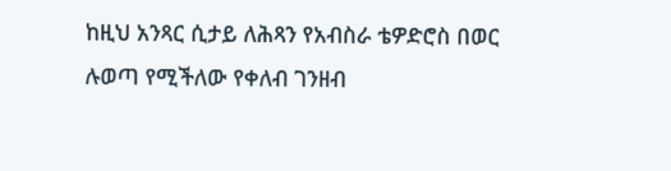ከዚህ አንጻር ሲታይ ለሕጻን የአብስራ ቴዎድሮስ በወር ሉወጣ የሚችለው የቀለብ ገንዘብ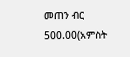መጠን ብር 500.00(አምስት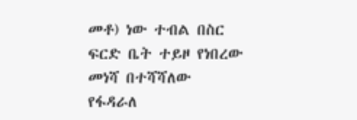መቶ) ነው ተብል በስር ፍርድ ቤት ተይዞ የነበረው መነሻ በተሻሻለው የፋዳራለ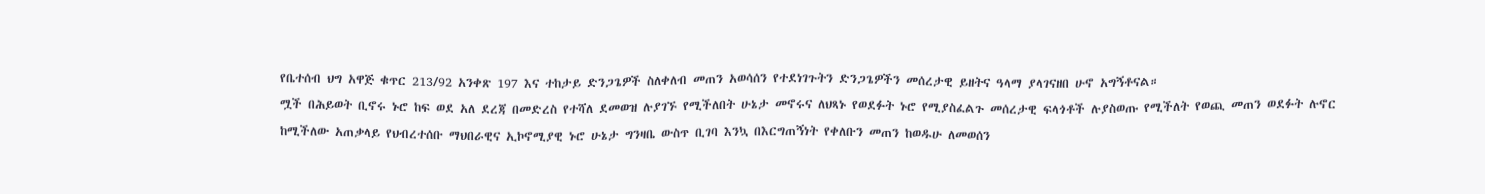የቤተሰብ ህግ አዋጅ ቁጥር 213/92 አንቀጽ 197 እና ተከታይ ድንጋጌዎች ስለቀለብ መጠን አወሳሰን የተደነገጉትን ድንጋጌዎችን መሰረታዊ ይዘትና ዓላማ ያላገናዘበ ሁኖ አግኝቶናል።
ሟች በሕይወት ቢኖሩ ኑሮ ከፍ ወደ አለ ደረጃ በመድረስ የተሻለ ደመወዝ ሉያገኙ የሚችለበት ሁኔታ መኖሩና ለህጻኑ የወደፉት ኑሮ የሚያስፈልጉ መሰረታዊ ፍላጎቶች ሉያስወጡ የሚችለት የወጪ መጠን ወደፉት ሉኖር ከሚችለው አጠቃላይ የህብረተሰቡ ማህበራዊና ኢኮኖሚያዊ ኑሮ ሁኔታ ግንዛቤ ውስጥ ቢገባ እንኳ በእርግጠኝነት የቀለቡን መጠን ከወዱሁ ለመወሰን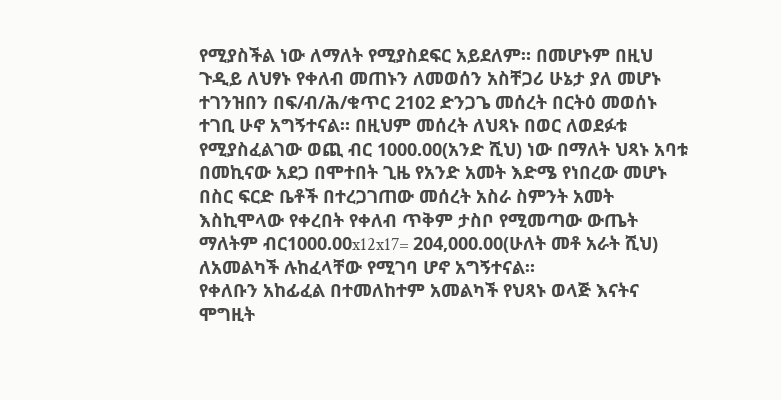የሚያስችል ነው ለማለት የሚያስደፍር አይደለም። በመሆኑም በዚህ ጉዲይ ለህፃኑ የቀለብ መጠኑን ለመወሰን አስቸጋሪ ሁኔታ ያለ መሆኑ ተገንዝበን በፍ/ብ/ሕ/ቁጥር 2102 ድንጋጌ መሰረት በርትዕ መወሰኑ ተገቢ ሁኖ አግኝተናል። በዚህም መሰረት ለህጻኑ በወር ለወደፉቱ የሚያስፈልገው ወጪ ብር 1000.00(አንድ ሺህ) ነው በማለት ህጻኑ አባቱ በመኪናው አደጋ በሞተበት ጊዜ የአንድ አመት እድሜ የነበረው መሆኑ በስር ፍርድ ቤቶች በተረጋገጠው መሰረት አስራ ስምንት አመት እስኪሞላው የቀረበት የቀለብ ጥቅም ታስቦ የሚመጣው ውጤት ማለትም ብር1000.00x12x17= 204,000.00(ሁለት መቶ አራት ሺህ) ለአመልካች ሉከፈላቸው የሚገባ ሆኖ አግኝተናል።
የቀለቡን አከፊፈል በተመለከተም አመልካች የህጻኑ ወላጅ እናትና ሞግዚት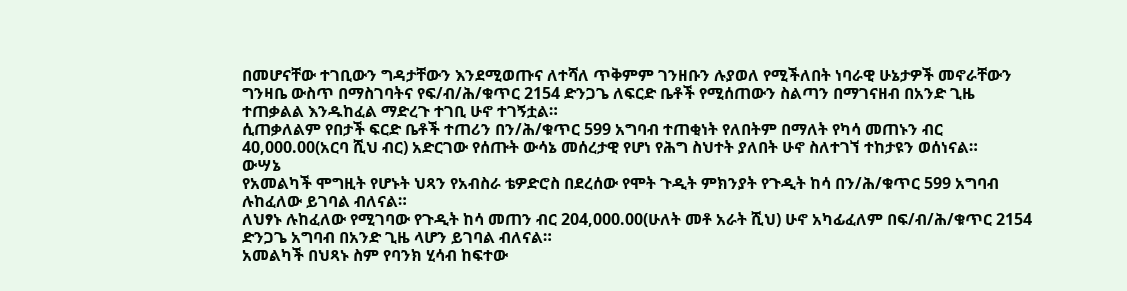በመሆናቸው ተገቢውን ግዳታቸውን እንደሚወጡና ለተሻለ ጥቅምም ገንዘቡን ሉያወለ የሚችለበት ነባራዊ ሁኔታዎች መኖራቸውን ግንዛቤ ውስጥ በማስገባትና የፍ/ብ/ሕ/ቁጥር 2154 ድንጋጌ ለፍርድ ቤቶች የሚሰጠውን ስልጣን በማገናዘብ በአንድ ጊዜ ተጠቃልል እንዱከፈል ማድረጉ ተገቢ ሁኖ ተገኝቷል።
ሲጠቃለልም የበታች ፍርድ ቤቶች ተጠሪን በን/ሕ/ቁጥር 599 አግባብ ተጠቂነት የለበትም በማለት የካሳ መጠኑን ብር 40,000.00(አርባ ሺህ ብር) አድርገው የሰጡት ውሳኔ መሰረታዊ የሆነ የሕግ ስህተት ያለበት ሁኖ ስለተገኘ ተከታዩን ወሰነናል።
ውሣኔ
የአመልካች ሞግዚት የሆኑት ህጻን የአብስራ ቴዎድሮስ በደረሰው የሞት ጉዲት ምክንያት የጉዲት ከሳ በን/ሕ/ቁጥር 599 አግባብ ሉከፈለው ይገባል ብለናል።
ለህፃኑ ሉከፈለው የሚገባው የጉዲት ከሳ መጠን ብር 204,000.00(ሁለት መቶ አራት ሺህ) ሁኖ አካፊፈለም በፍ/ብ/ሕ/ቁጥር 2154 ድንጋጌ አግባብ በአንድ ጊዜ ላሆን ይገባል ብለናል።
አመልካች በህጻኑ ስም የባንክ ሂሳብ ከፍተው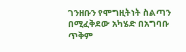ገንዘቡን የሞግዚትነት ስልጣን በሚፈቅደው አካሄድ በአግባቡ ጥቅም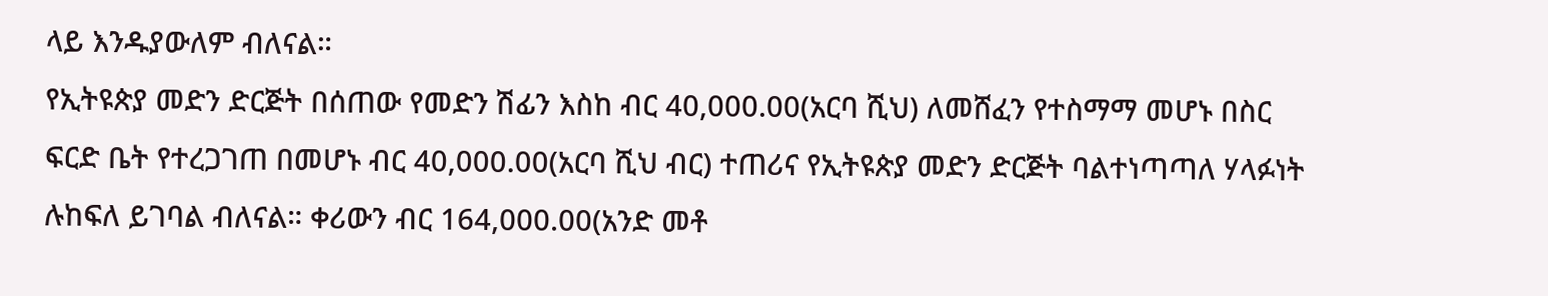ላይ እንዱያውለም ብለናል።
የኢትዩጵያ መድን ድርጅት በሰጠው የመድን ሽፊን እስከ ብር 40,000.00(አርባ ሺህ) ለመሸፈን የተስማማ መሆኑ በስር ፍርድ ቤት የተረጋገጠ በመሆኑ ብር 40,000.00(አርባ ሺህ ብር) ተጠሪና የኢትዩጵያ መድን ድርጅት ባልተነጣጣለ ሃላፉነት ሉከፍለ ይገባል ብለናል። ቀሪውን ብር 164,000.00(አንድ መቶ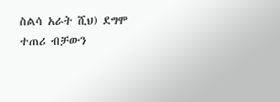ስልሳ አራት ሺህ) ደግሞ ተጠሪ ብቻውን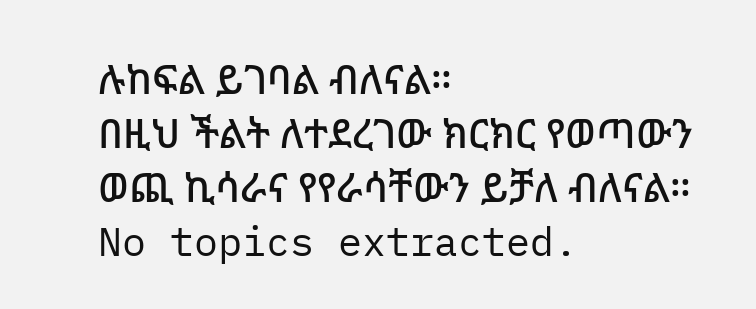ሉከፍል ይገባል ብለናል።
በዚህ ችልት ለተደረገው ክርክር የወጣውን ወጪ ኪሳራና የየራሳቸውን ይቻለ ብለናል።
No topics extracted.